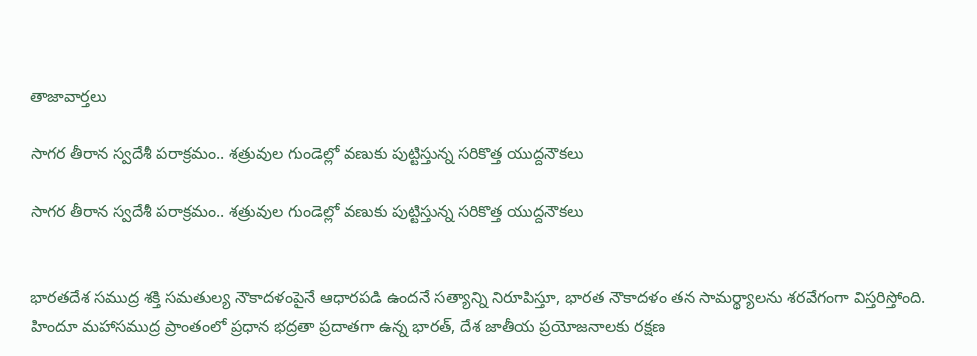తాజావార్తలు

సాగర తీరాన స్వదేశీ పరాక్రమం.. శత్రువుల గుండెల్లో వణుకు పుట్టిస్తున్న సరికొత్త యుద్దనౌకలు

సాగర తీరాన స్వదేశీ పరాక్రమం.. శత్రువుల గుండెల్లో వణుకు పుట్టిస్తున్న సరికొత్త యుద్దనౌకలు


భారతదేశ సముద్ర శక్తి సమతుల్య నౌకాదళంపైనే ఆధారపడి ఉందనే సత్యాన్ని నిరూపిస్తూ, భారత నౌకాదళం తన సామర్థ్యాలను శరవేగంగా విస్తరిస్తోంది. హిందూ మహాసముద్ర ప్రాంతంలో ప్రధాన భద్రతా ప్రదాతగా ఉన్న భారత్, దేశ జాతీయ ప్రయోజనాలకు రక్షణ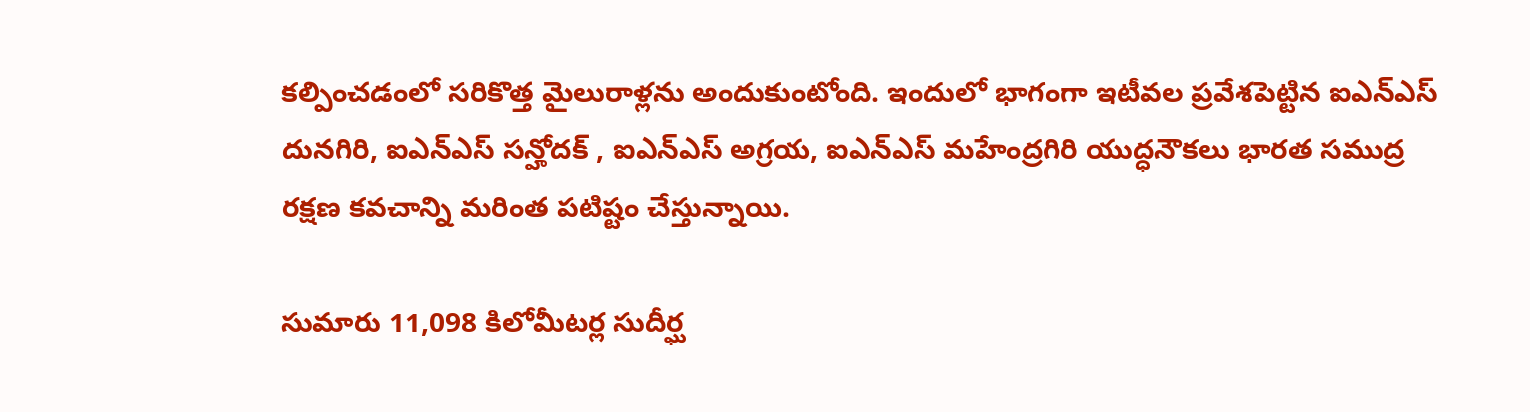కల్పించడంలో సరికొత్త మైలురాళ్లను అందుకుంటోంది. ఇందులో భాగంగా ఇటీవల ప్రవేశపెట్టిన ఐఎన్ఎస్ దునగిరి, ఐఎన్ఎస్ సన్హోదక్ , ఐఎన్ఎస్ అగ్రయ, ఐఎన్ఎస్ మహేంద్రగిరి యుద్ధనౌకలు భారత సముద్ర రక్షణ కవచాన్ని మరింత పటిష్టం చేస్తున్నాయి.

సుమారు 11,098 కిలోమీటర్ల సుదీర్ఘ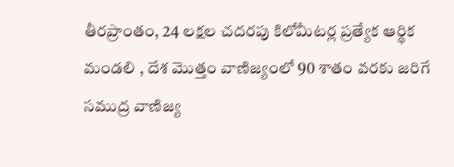తీరప్రాంతం, 24 లక్షల చదరపు కిలోమీటర్ల ప్రత్యేక ఆర్థిక మండలి , దేశ మొత్తం వాణిజ్యంలో 90 శాతం వరకు జరిగే సముద్ర వాణిజ్య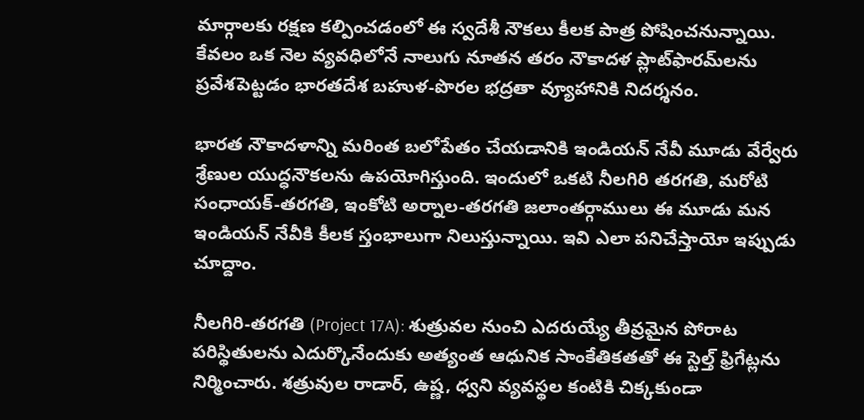మార్గాలకు రక్షణ కల్పించడంలో ఈ స్వదేశీ నౌకలు కీలక పాత్ర పోషించనున్నాయి. కేవలం ఒక నెల వ్యవధిలోనే నాలుగు నూతన తరం నౌకాదళ ప్లాట్‌ఫారమ్‌లను ప్రవేశపెట్టడం భారతదేశ బహుళ-పొరల భద్రతా వ్యూహానికి నిదర్శనం.

భారత నౌకాదళాన్ని మరింత బలోపేతం చేయడానికి ఇండియన్ నేవీ మూడు వేర్వేరు శ్రేణుల యుద్ధనౌకలను ఉపయోగిస్తుంది. ఇందులో ఒకటి నీలగిరి తరగతి, మరోటి సంధాయక్-తరగతి, ఇంకోటి అర్నాల-తరగతి జలాంతర్గాములు ఈ మూడు మన ఇండియన్ నేవీకి కీలక స్తంభాలుగా నిలుస్తున్నాయి. ఇవి ఎలా పనిచేస్తాయో ఇప్పుడు చూద్దాం.

నీలగిరి-తరగతి (Project 17A): శుత్రువల నుంచి ఎదరుయ్యే తీవ్రమైన పోరాట పరిస్థితులను ఎదుర్కొనేందుకు అత్యంత ఆధునిక సాంకేతికతతో ఈ స్టెల్త్ ఫ్రిగేట్లను నిర్మించారు. శత్రువుల రాడార్, ఉష్ణ, ధ్వని వ్యవస్థల కంటికి చిక్కకుండా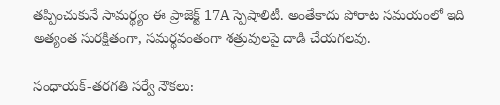తప్పించుకునే సామర్థ్యం ఈ ప్రాజెక్ట్ 17A స్పెషాలిటీ. అంతేకాదు పోరాట సమయంలో ఇది అత్యంత సురక్షితంగా, సమర్థవంతంగా శత్రువులపై దాడి చేయగలవు.

సంధాయక్-తరగతి సర్వే నౌకలు: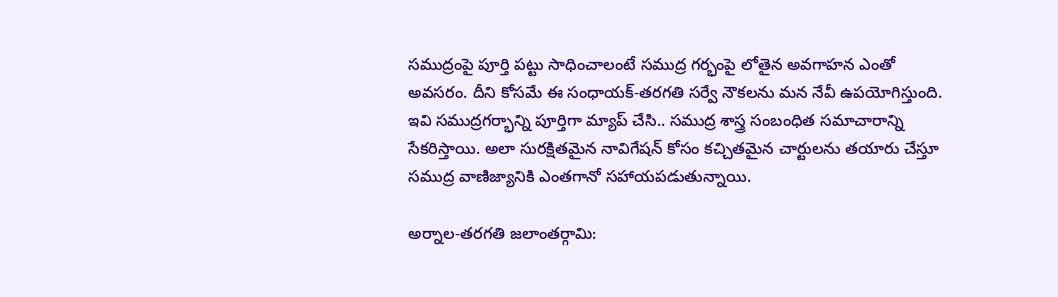సముద్రంపై పూర్తి పట్టు సాధించాలంటే సముద్ర గర్భంపై లోతైన అవగాహన ఎంతో అవసరం. దీని కోసమే ఈ సంధాయక్-తరగతి సర్వే నౌకలను మన నేవీ ఉపయోగిస్తుంది. ఇవి సముద్రగర్భాన్ని పూర్తిగా మ్యాప్ చేసి.. సముద్ర శాస్త్ర సంబంధిత సమాచారాన్ని సేకరిస్తాయి. అలా సురక్షితమైన నావిగేషన్ కోసం కచ్చితమైన చార్టులను తయారు చేస్తూ సముద్ర వాణిజ్యానికి ఎంతగానో సహాయపడుతున్నాయి.

అర్నాల-తరగతి జలాంతర్గామి: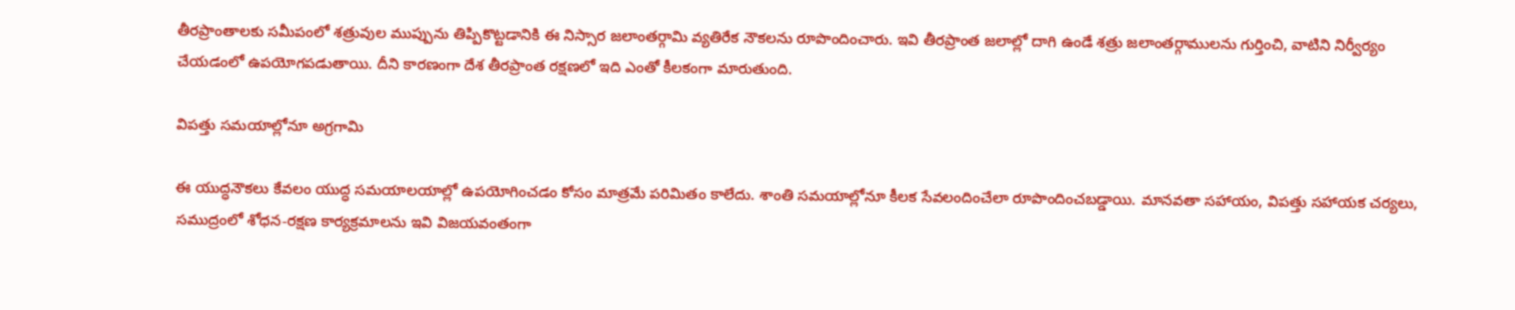తీరప్రాంతాలకు సమీపంలో శత్రువుల ముప్పును తిప్పికొట్టడానికి ఈ నిస్సార జలాంతర్గామి వ్యతిరేక నౌకలను రూపొందించారు. ఇవి తీరప్రాంత జలాల్లో దాగి ఉండే శత్రు జలాంతర్గాములను గుర్తించి, వాటిని నిర్వీర్యం చేయడంలో ఉపయోగపడుతాయి. దీని కారణంగా దేశ తీరప్రాంత రక్షణలో ఇది ఎంతో కీలకంగా మారుతుంది.

విపత్తు సమయాల్లోనూ అగ్రగామి

ఈ యుద్ధనౌకలు కేవలం యుద్ధ సమయాలయాల్లో ఉపయోగించడం కోసం మాత్రమే పరిమితం కాలేదు. శాంతి సమయాల్లోనూ కీలక సేవలందించేలా రూపొందించబడ్డాయి. మానవతా సహాయం, విపత్తు సహాయక చర్యలు, సముద్రంలో శోధన-రక్షణ కార్యక్రమాలను ఇవి విజయవంతంగా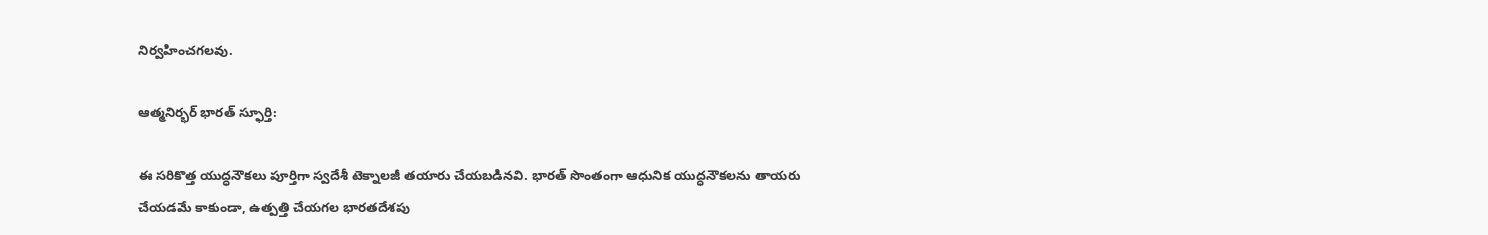నిర్వహించగలవు.

ఆత్మనిర్భర్ భారత్ స్ఫూర్తి:

ఈ సరికొత్త యుద్ధనౌకలు పూర్తిగా స్వదేశీ టెక్నాలజీ తయారు చేయబడినవి. భారత్ సొంతంగా ఆధునిక యుద్ధనౌకలను తాయరు చేయడమే కాకుండా, ఉత్పత్తి చేయగల భారతదేశపు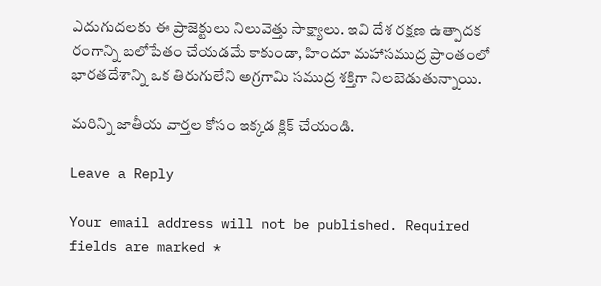ఎదుగుదలకు ఈ ప్రాజెక్టులు నిలువెత్తు సాక్ష్యాలు. ఇవి దేశ రక్షణ ఉత్పాదక రంగాన్ని బలోపేతం చేయడమే కాకుండా, హిందూ మహాసముద్ర ప్రాంతంలో భారతదేశాన్ని ఒక తిరుగులేని అగ్రగామి సముద్ర శక్తిగా నిలబెడుతున్నాయి.

మరిన్ని జాతీయ వార్తల కోసం ఇక్కడ క్లిక్ చేయండి.

Leave a Reply

Your email address will not be published. Required fields are marked *